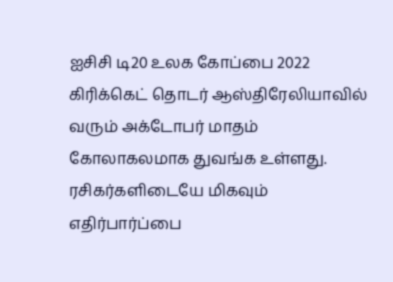ஐசிசி டி20 உலக கோப்பை 2022 கிரிக்கெட் தொடர் ஆஸ்திரேலியாவில் வரும் அக்டோபர் மாதம் கோலாகலமாக துவங்க உள்ளது. ரசிகர்களிடையே மிகவும் எதிர்பார்ப்பை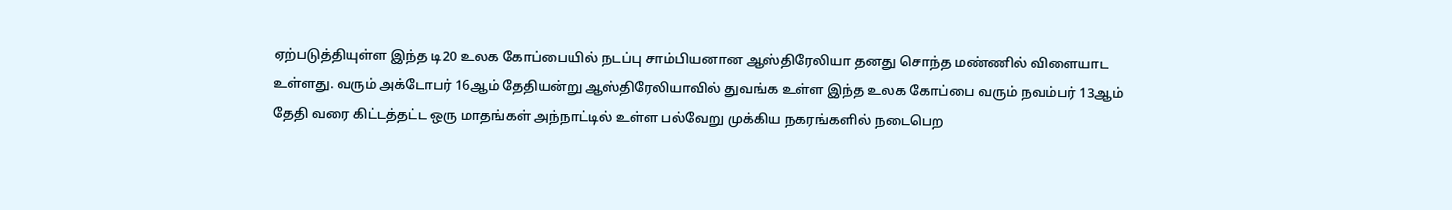ஏற்படுத்தியுள்ள இந்த டி20 உலக கோப்பையில் நடப்பு சாம்பியனான ஆஸ்திரேலியா தனது சொந்த மண்ணில் விளையாட உள்ளது. வரும் அக்டோபர் 16ஆம் தேதியன்று ஆஸ்திரேலியாவில் துவங்க உள்ள இந்த உலக கோப்பை வரும் நவம்பர் 13ஆம் தேதி வரை கிட்டத்தட்ட ஒரு மாதங்கள் அந்நாட்டில் உள்ள பல்வேறு முக்கிய நகரங்களில் நடைபெற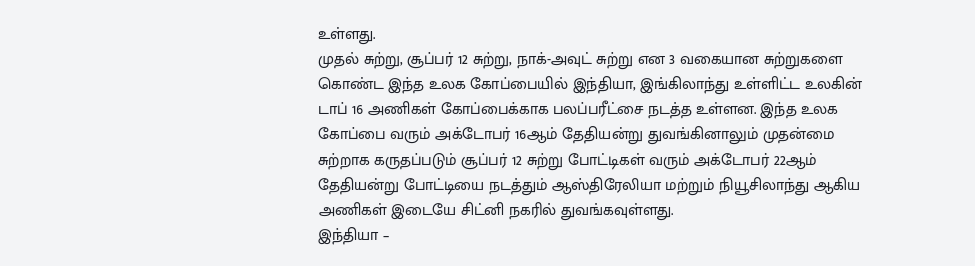உள்ளது.
முதல் சுற்று, சூப்பர் 12 சுற்று, நாக்-அவுட் சுற்று என 3 வகையான சுற்றுகளை கொண்ட இந்த உலக கோப்பையில் இந்தியா, இங்கிலாந்து உள்ளிட்ட உலகின் டாப் 16 அணிகள் கோப்பைக்காக பலப்பரீட்சை நடத்த உள்ளன. இந்த உலக கோப்பை வரும் அக்டோபர் 16ஆம் தேதியன்று துவங்கினாலும் முதன்மை சுற்றாக கருதப்படும் சூப்பர் 12 சுற்று போட்டிகள் வரும் அக்டோபர் 22ஆம் தேதியன்று போட்டியை நடத்தும் ஆஸ்திரேலியா மற்றும் நியூசிலாந்து ஆகிய அணிகள் இடையே சிட்னி நகரில் துவங்கவுள்ளது.
இந்தியா –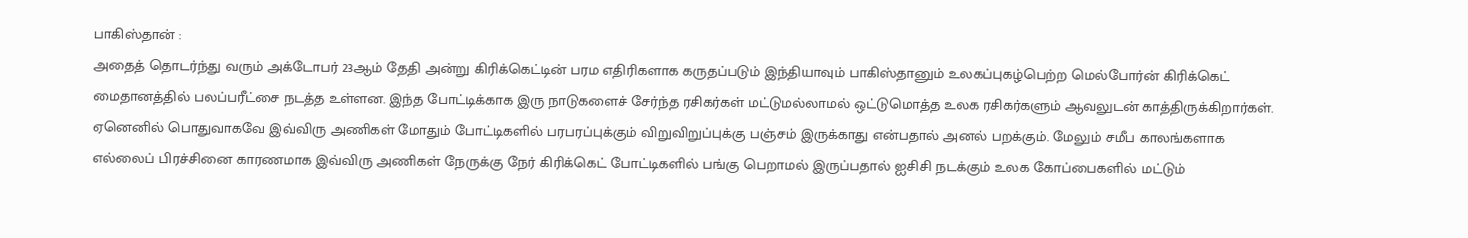பாகிஸ்தான் :
அதைத் தொடர்ந்து வரும் அக்டோபர் 23ஆம் தேதி அன்று கிரிக்கெட்டின் பரம எதிரிகளாக கருதப்படும் இந்தியாவும் பாகிஸ்தானும் உலகப்புகழ்பெற்ற மெல்போர்ன் கிரிக்கெட் மைதானத்தில் பலப்பரீட்சை நடத்த உள்ளன. இந்த போட்டிக்காக இரு நாடுகளைச் சேர்ந்த ரசிகர்கள் மட்டுமல்லாமல் ஒட்டுமொத்த உலக ரசிகர்களும் ஆவலுடன் காத்திருக்கிறார்கள்.
ஏனெனில் பொதுவாகவே இவ்விரு அணிகள் மோதும் போட்டிகளில் பரபரப்புக்கும் விறுவிறுப்புக்கு பஞ்சம் இருக்காது என்பதால் அனல் பறக்கும். மேலும் சமீப காலங்களாக எல்லைப் பிரச்சினை காரணமாக இவ்விரு அணிகள் நேருக்கு நேர் கிரிக்கெட் போட்டிகளில் பங்கு பெறாமல் இருப்பதால் ஐசிசி நடக்கும் உலக கோப்பைகளில் மட்டும்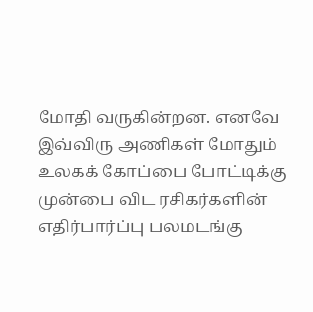மோதி வருகின்றன. எனவே இவ்விரு அணிகள் மோதும் உலகக் கோப்பை போட்டிக்கு முன்பை விட ரசிகர்களின் எதிர்பார்ப்பு பலமடங்கு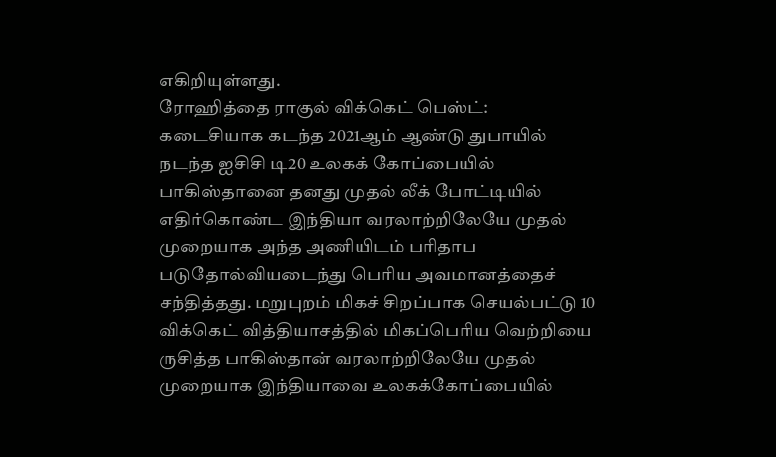எகிறியுள்ளது.
ரோஹித்தை ராகுல் விக்கெட் பெஸ்ட்:
கடைசியாக கடந்த 2021ஆம் ஆண்டு துபாயில் நடந்த ஐசிசி டி20 உலகக் கோப்பையில் பாகிஸ்தானை தனது முதல் லீக் போட்டியில் எதிர்கொண்ட இந்தியா வரலாற்றிலேயே முதல் முறையாக அந்த அணியிடம் பரிதாப படுதோல்வியடைந்து பெரிய அவமானத்தைச் சந்தித்தது. மறுபுறம் மிகச் சிறப்பாக செயல்பட்டு 10 விக்கெட் வித்தியாசத்தில் மிகப்பெரிய வெற்றியை ருசித்த பாகிஸ்தான் வரலாற்றிலேயே முதல் முறையாக இந்தியாவை உலகக்கோப்பையில்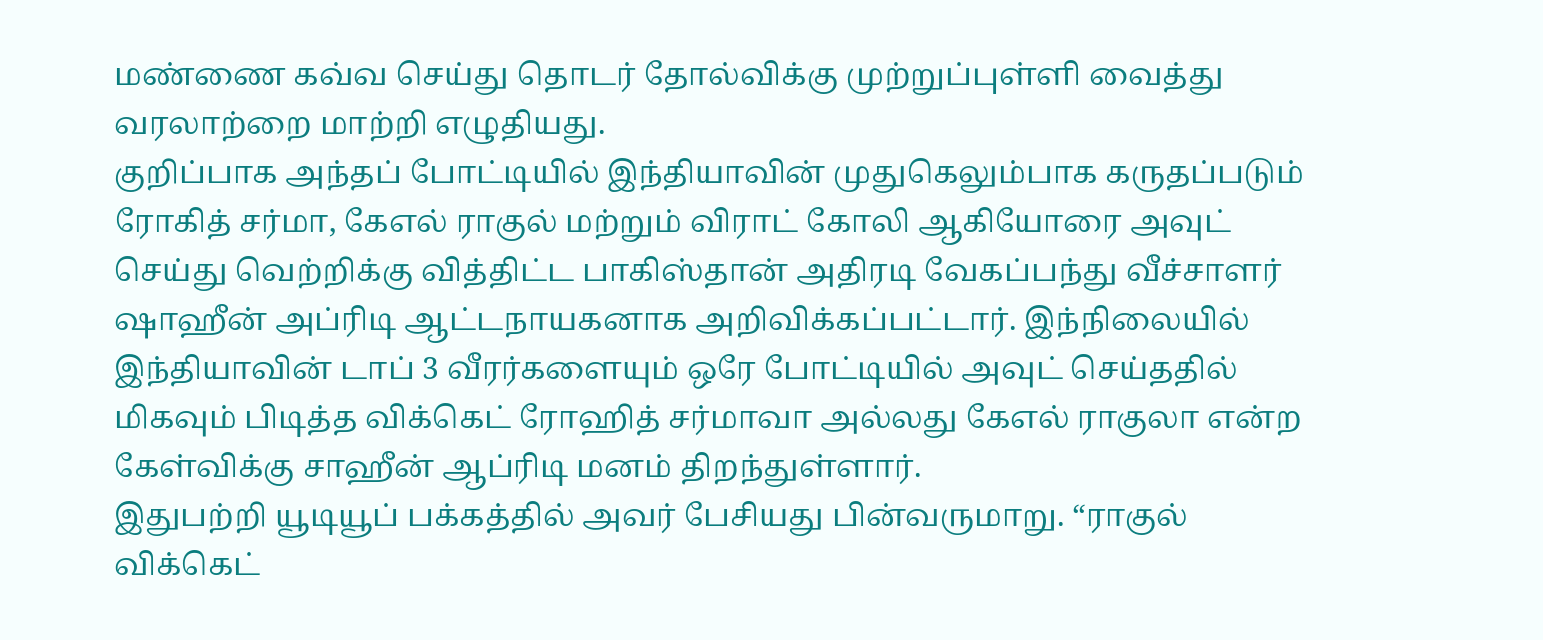மண்ணை கவ்வ செய்து தொடர் தோல்விக்கு முற்றுப்புள்ளி வைத்து வரலாற்றை மாற்றி எழுதியது.
குறிப்பாக அந்தப் போட்டியில் இந்தியாவின் முதுகெலும்பாக கருதப்படும் ரோகித் சர்மா, கேஎல் ராகுல் மற்றும் விராட் கோலி ஆகியோரை அவுட் செய்து வெற்றிக்கு வித்திட்ட பாகிஸ்தான் அதிரடி வேகப்பந்து வீச்சாளர் ஷாஹீன் அப்ரிடி ஆட்டநாயகனாக அறிவிக்கப்பட்டார். இந்நிலையில் இந்தியாவின் டாப் 3 வீரர்களையும் ஒரே போட்டியில் அவுட் செய்ததில் மிகவும் பிடித்த விக்கெட் ரோஹித் சர்மாவா அல்லது கேஎல் ராகுலா என்ற கேள்விக்கு சாஹீன் ஆப்ரிடி மனம் திறந்துள்ளார்.
இதுபற்றி யூடியூப் பக்கத்தில் அவர் பேசியது பின்வருமாறு. “ராகுல் விக்கெட்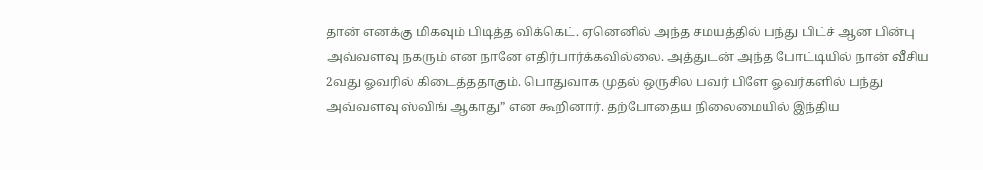தான் எனக்கு மிகவும் பிடித்த விக்கெட். ஏனெனில் அந்த சமயத்தில் பந்து பிட்ச் ஆன பின்பு அவ்வளவு நகரும் என நானே எதிர்பார்க்கவில்லை. அத்துடன் அந்த போட்டியில் நான் வீசிய 2வது ஓவரில் கிடைத்ததாகும். பொதுவாக முதல் ஒருசில பவர் பிளே ஓவர்களில் பந்து அவ்வளவு ஸ்விங் ஆகாது” என கூறினார். தற்போதைய நிலைமையில் இந்திய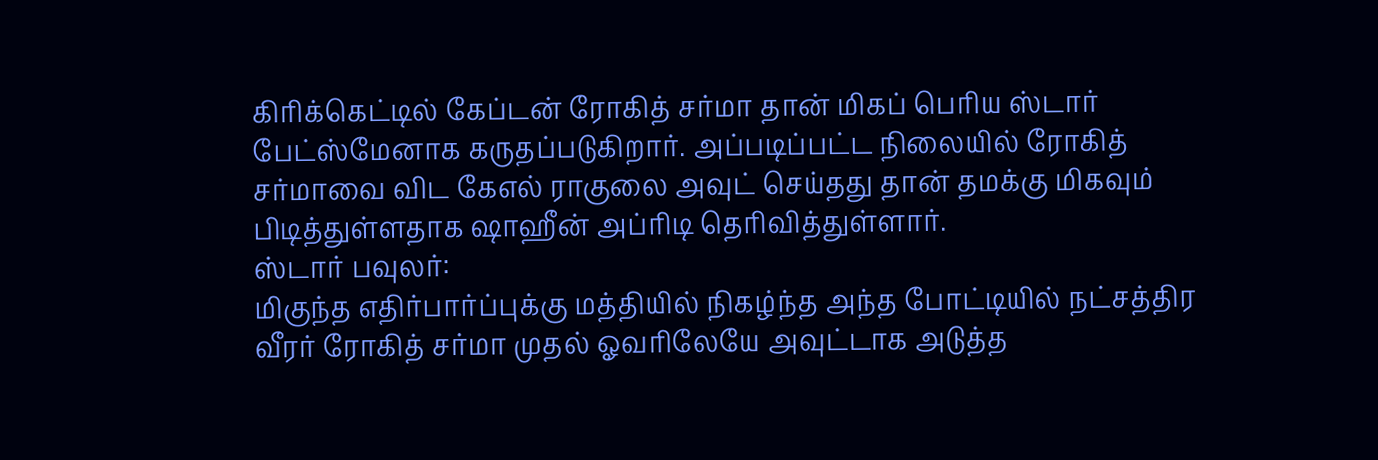கிரிக்கெட்டில் கேப்டன் ரோகித் சர்மா தான் மிகப் பெரிய ஸ்டார் பேட்ஸ்மேனாக கருதப்படுகிறார். அப்படிப்பட்ட நிலையில் ரோகித் சர்மாவை விட கேஎல் ராகுலை அவுட் செய்தது தான் தமக்கு மிகவும் பிடித்துள்ளதாக ஷாஹீன் அப்ரிடி தெரிவித்துள்ளார்.
ஸ்டார் பவுலர்:
மிகுந்த எதிர்பார்ப்புக்கு மத்தியில் நிகழ்ந்த அந்த போட்டியில் நட்சத்திர வீரர் ரோகித் சர்மா முதல் ஓவரிலேயே அவுட்டாக அடுத்த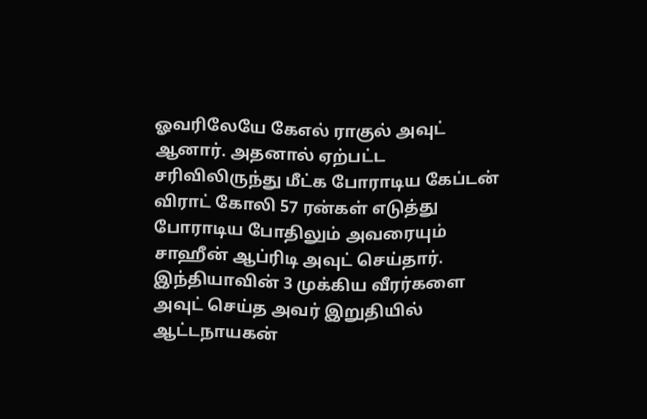ஓவரிலேயே கேஎல் ராகுல் அவுட் ஆனார். அதனால் ஏற்பட்ட சரிவிலிருந்து மீட்க போராடிய கேப்டன் விராட் கோலி 57 ரன்கள் எடுத்து போராடிய போதிலும் அவரையும் சாஹீன் ஆப்ரிடி அவுட் செய்தார். இந்தியாவின் 3 முக்கிய வீரர்களை அவுட் செய்த அவர் இறுதியில் ஆட்டநாயகன்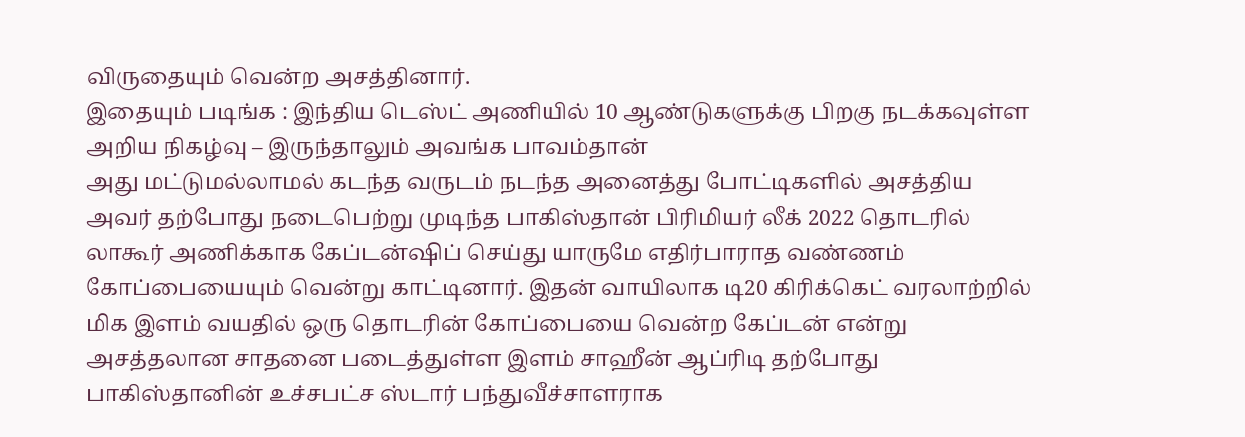விருதையும் வென்ற அசத்தினார்.
இதையும் படிங்க : இந்திய டெஸ்ட் அணியில் 10 ஆண்டுகளுக்கு பிறகு நடக்கவுள்ள அறிய நிகழ்வு – இருந்தாலும் அவங்க பாவம்தான்
அது மட்டுமல்லாமல் கடந்த வருடம் நடந்த அனைத்து போட்டிகளில் அசத்திய அவர் தற்போது நடைபெற்று முடிந்த பாகிஸ்தான் பிரிமியர் லீக் 2022 தொடரில் லாகூர் அணிக்காக கேப்டன்ஷிப் செய்து யாருமே எதிர்பாராத வண்ணம் கோப்பையையும் வென்று காட்டினார். இதன் வாயிலாக டி20 கிரிக்கெட் வரலாற்றில் மிக இளம் வயதில் ஒரு தொடரின் கோப்பையை வென்ற கேப்டன் என்று அசத்தலான சாதனை படைத்துள்ள இளம் சாஹீன் ஆப்ரிடி தற்போது பாகிஸ்தானின் உச்சபட்ச ஸ்டார் பந்துவீச்சாளராக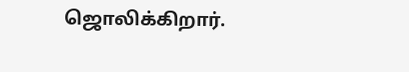ஜொலிக்கிறார்.